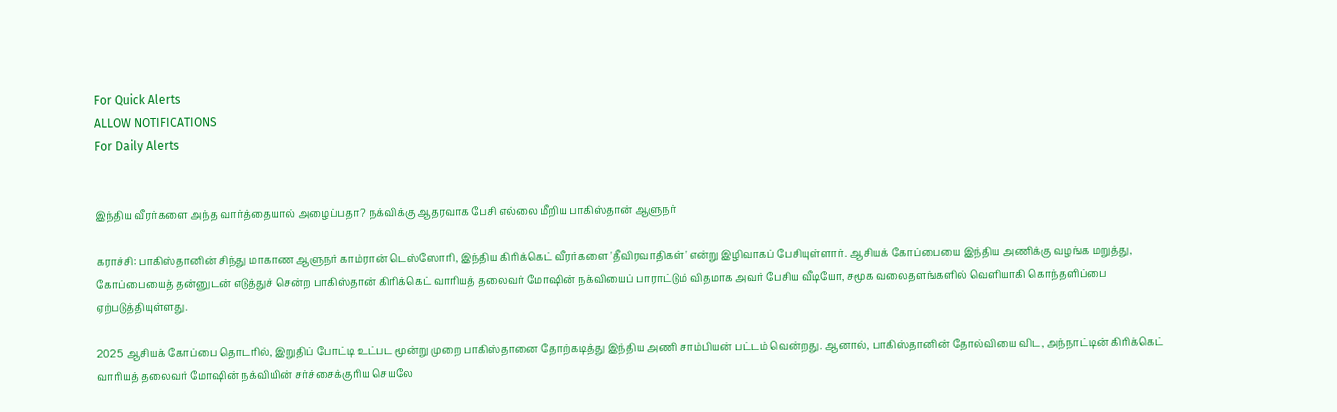For Quick Alerts
ALLOW NOTIFICATIONS
For Daily Alerts


இந்திய வீரர்களை அந்த வார்த்தையால் அழைப்பதா? நக்விக்கு ஆதரவாக பேசி எல்லை மீறிய பாகிஸ்தான் ஆளுநர்

கராச்சி: பாகிஸ்தானின் சிந்து மாகாண ஆளுநர் காம்ரான் டெஸ்ஸோரி, இந்திய கிரிக்கெட் வீரர்களை 'தீவிரவாதிகள்' என்று இழிவாகப் பேசியுள்ளார். ஆசியக் கோப்பையை இந்திய அணிக்கு வழங்க மறுத்து, கோப்பையைத் தன்னுடன் எடுத்துச் சென்ற பாகிஸ்தான் கிரிக்கெட் வாரியத் தலைவர் மோஷின் நக்வியைப் பாராட்டும் விதமாக அவர் பேசிய வீடியோ, சமூக வலைதளங்களில் வெளியாகி கொந்தளிப்பை ஏற்படுத்தியுள்ளது.

2025 ஆசியக் கோப்பை தொடரில், இறுதிப் போட்டி உட்பட மூன்று முறை பாகிஸ்தானை தோற்கடித்து இந்திய அணி சாம்பியன் பட்டம் வென்றது. ஆனால், பாகிஸ்தானின் தோல்வியை விட, அந்நாட்டின் கிரிக்கெட் வாரியத் தலைவர் மோஷின் நக்வியின் சர்ச்சைக்குரிய செயலே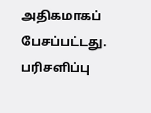அதிகமாகப் பேசப்பட்டது. பரிசளிப்பு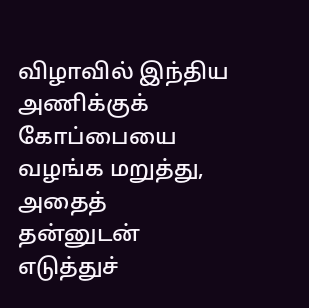விழாவில் இந்திய அணிக்குக் கோப்பையை வழங்க மறுத்து, அதைத் தன்னுடன் எடுத்துச்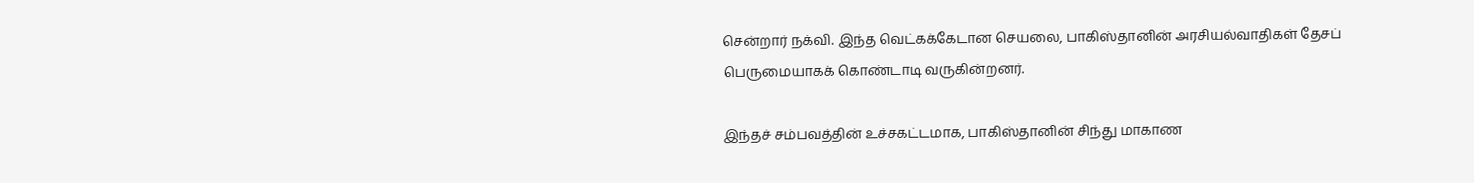சென்றார் நக்வி. இந்த வெட்கக்கேடான செயலை, பாகிஸ்தானின் அரசியல்வாதிகள் தேசப் பெருமையாகக் கொண்டாடி வருகின்றனர்.

இந்தச் சம்பவத்தின் உச்சகட்டமாக, பாகிஸ்தானின் சிந்து மாகாண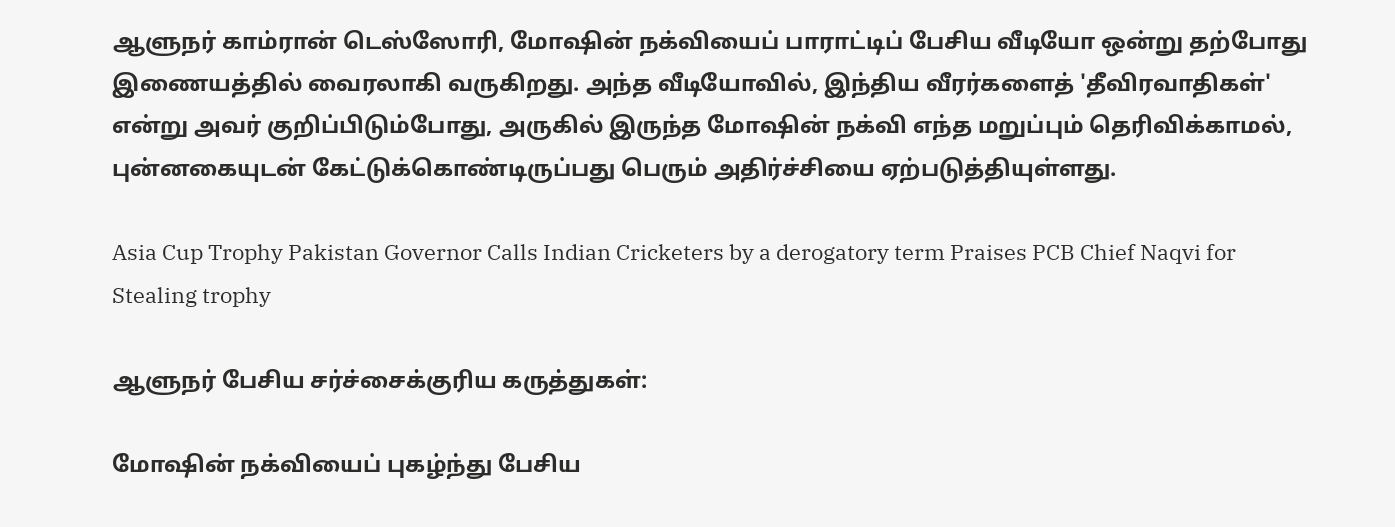ஆளுநர் காம்ரான் டெஸ்ஸோரி, மோஷின் நக்வியைப் பாராட்டிப் பேசிய வீடியோ ஒன்று தற்போது இணையத்தில் வைரலாகி வருகிறது. அந்த வீடியோவில், இந்திய வீரர்களைத் 'தீவிரவாதிகள்' என்று அவர் குறிப்பிடும்போது, அருகில் இருந்த மோஷின் நக்வி எந்த மறுப்பும் தெரிவிக்காமல், புன்னகையுடன் கேட்டுக்கொண்டிருப்பது பெரும் அதிர்ச்சியை ஏற்படுத்தியுள்ளது.

Asia Cup Trophy Pakistan Governor Calls Indian Cricketers by a derogatory term Praises PCB Chief Naqvi for Stealing trophy

ஆளுநர் பேசிய சர்ச்சைக்குரிய கருத்துகள்:

மோஷின் நக்வியைப் புகழ்ந்து பேசிய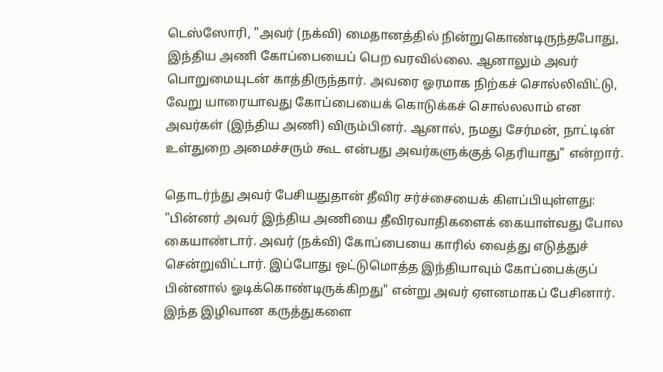டெஸ்ஸோரி, "அவர் (நக்வி) மைதானத்தில் நின்றுகொண்டிருந்தபோது, இந்திய அணி கோப்பையைப் பெற வரவில்லை. ஆனாலும் அவர் பொறுமையுடன் காத்திருந்தார். அவரை ஓரமாக நிற்கச் சொல்லிவிட்டு, வேறு யாரையாவது கோப்பையைக் கொடுக்கச் சொல்லலாம் என அவர்கள் (இந்திய அணி) விரும்பினர். ஆனால், நமது சேர்மன், நாட்டின் உள்துறை அமைச்சரும் கூட என்பது அவர்களுக்குத் தெரியாது" என்றார்.

தொடர்ந்து அவர் பேசியதுதான் தீவிர சர்ச்சையைக் கிளப்பியுள்ளது: "பின்னர் அவர் இந்திய அணியை தீவிரவாதிகளைக் கையாள்வது போல கையாண்டார். அவர் (நக்வி) கோப்பையை காரில் வைத்து எடுத்துச் சென்றுவிட்டார். இப்போது ஒட்டுமொத்த இந்தியாவும் கோப்பைக்குப் பின்னால் ஓடிக்கொண்டிருக்கிறது" என்று அவர் ஏளனமாகப் பேசினார். இந்த இழிவான கருத்துகளை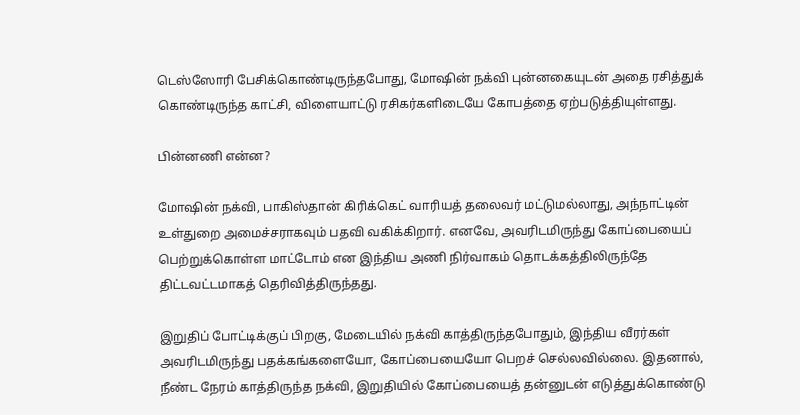டெஸ்ஸோரி பேசிக்கொண்டிருந்தபோது, மோஷின் நக்வி புன்னகையுடன் அதை ரசித்துக் கொண்டிருந்த காட்சி, விளையாட்டு ரசிகர்களிடையே கோபத்தை ஏற்படுத்தியுள்ளது.

பின்னணி என்ன?

மோஷின் நக்வி, பாகிஸ்தான் கிரிக்கெட் வாரியத் தலைவர் மட்டுமல்லாது, அந்நாட்டின் உள்துறை அமைச்சராகவும் பதவி வகிக்கிறார். எனவே, அவரிடமிருந்து கோப்பையைப் பெற்றுக்கொள்ள மாட்டோம் என இந்திய அணி நிர்வாகம் தொடக்கத்திலிருந்தே திட்டவட்டமாகத் தெரிவித்திருந்தது.

இறுதிப் போட்டிக்குப் பிறகு, மேடையில் நக்வி காத்திருந்தபோதும், இந்திய வீரர்கள் அவரிடமிருந்து பதக்கங்களையோ, கோப்பையையோ பெறச் செல்லவில்லை. இதனால், நீண்ட நேரம் காத்திருந்த நக்வி, இறுதியில் கோப்பையைத் தன்னுடன் எடுத்துக்கொண்டு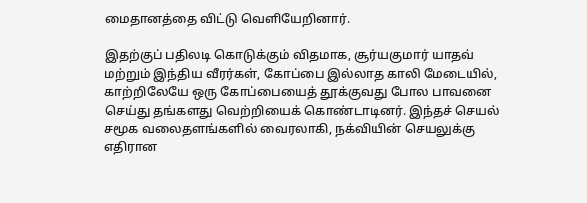மைதானத்தை விட்டு வெளியேறினார்.

இதற்குப் பதிலடி கொடுக்கும் விதமாக, சூர்யகுமார் யாதவ் மற்றும் இந்திய வீரர்கள், கோப்பை இல்லாத காலி மேடையில், காற்றிலேயே ஒரு கோப்பையைத் தூக்குவது போல பாவனை செய்து தங்களது வெற்றியைக் கொண்டாடினர். இந்தச் செயல் சமூக வலைதளங்களில் வைரலாகி, நக்வியின் செயலுக்கு எதிரான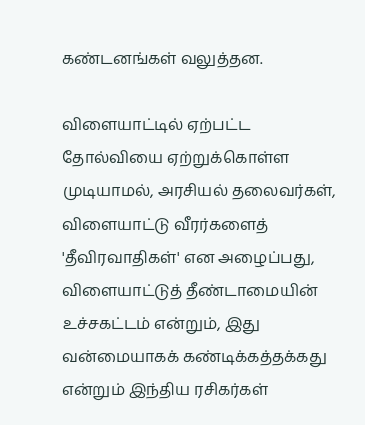கண்டனங்கள் வலுத்தன.

விளையாட்டில் ஏற்பட்ட தோல்வியை ஏற்றுக்கொள்ள முடியாமல், அரசியல் தலைவர்கள், விளையாட்டு வீரர்களைத் 'தீவிரவாதிகள்' என அழைப்பது, விளையாட்டுத் தீண்டாமையின் உச்சகட்டம் என்றும், இது வன்மையாகக் கண்டிக்கத்தக்கது என்றும் இந்திய ரசிகர்கள்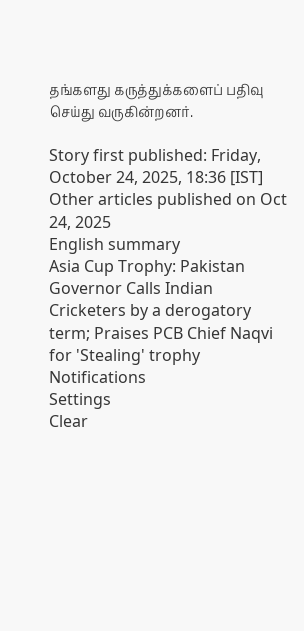தங்களது கருத்துக்களைப் பதிவு செய்து வருகின்றனர்.

Story first published: Friday, October 24, 2025, 18:36 [IST]
Other articles published on Oct 24, 2025
English summary
Asia Cup Trophy: Pakistan Governor Calls Indian Cricketers by a derogatory term; Praises PCB Chief Naqvi for 'Stealing' trophy
Notifications
Settings
Clear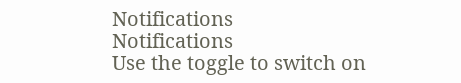Notifications
Notifications
Use the toggle to switch on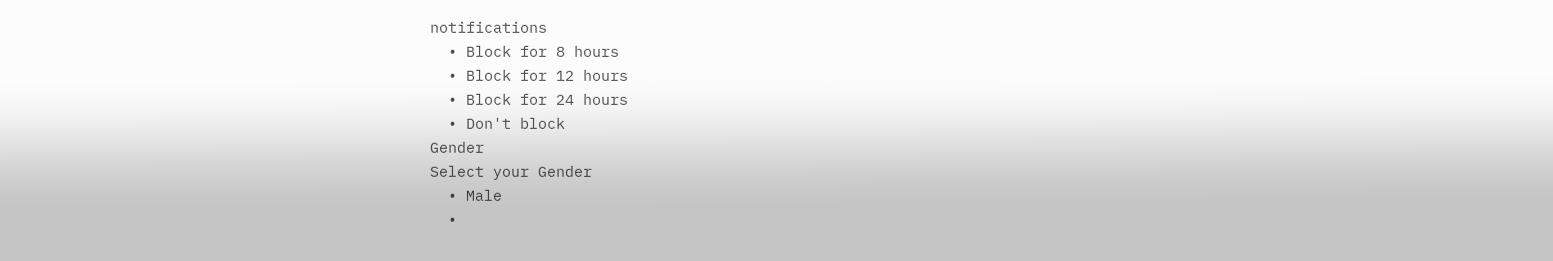notifications
  • Block for 8 hours
  • Block for 12 hours
  • Block for 24 hours
  • Don't block
Gender
Select your Gender
  • Male
  •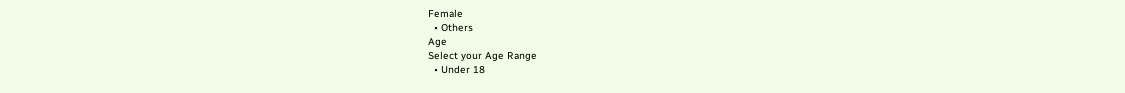Female
  • Others
Age
Select your Age Range
  • Under 18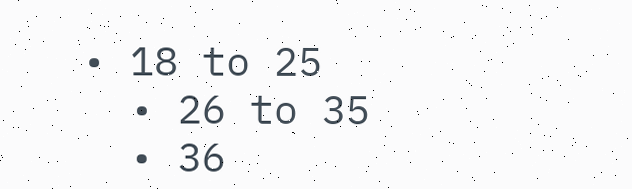• 18 to 25
  • 26 to 35
  • 36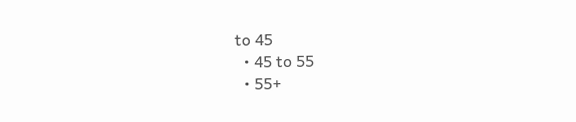to 45
  • 45 to 55
  • 55+